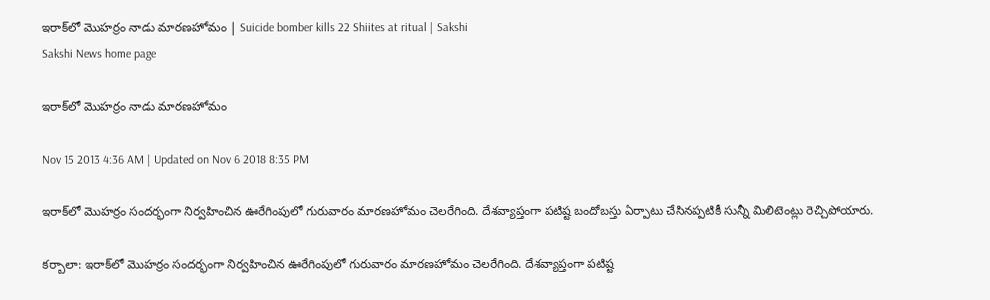ఇరాక్‌లో మొహర్రం నాడు మారణహోమం | Suicide bomber kills 22 Shiites at ritual | Sakshi
Sakshi News home page

ఇరాక్‌లో మొహర్రం నాడు మారణహోమం

Nov 15 2013 4:36 AM | Updated on Nov 6 2018 8:35 PM

ఇరాక్‌లో మొహర్రం సందర్భంగా నిర్వహించిన ఊరేగింపులో గురువారం మారణహోమం చెలరేగింది. దేశవ్యాప్తంగా పటిష్ట బందోబస్తు ఏర్పాటు చేసినప్పటికీ సున్నీ మిలిటెంట్లు రెచ్చిపోయారు.

కర్బాలా: ఇరాక్‌లో మొహర్రం సందర్భంగా నిర్వహించిన ఊరేగింపులో గురువారం మారణహోమం చెలరేగింది. దేశవ్యాప్తంగా పటిష్ట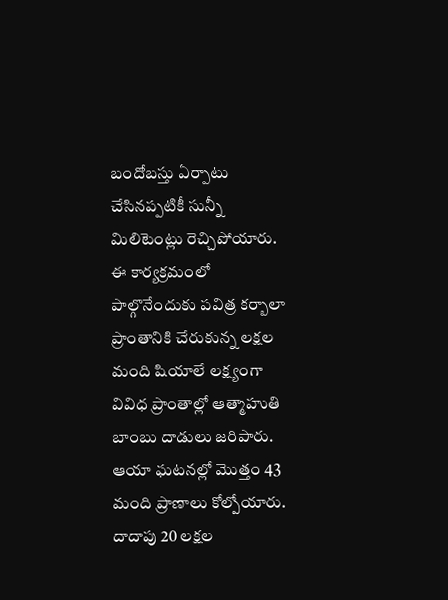బందోబస్తు ఏర్పాటు చేసినప్పటికీ సున్నీ మిలిటెంట్లు రెచ్చిపోయారు. ఈ కార్యక్రమంలో పాల్గొనేందుకు పవిత్ర కర్బాలా ప్రాంతానికి చేరుకున్న లక్షల మంది షియాలే లక్ష్యంగా వివిధ ప్రాంతాల్లో ఆత్మాహుతి బాంబు దాడులు జరిపారు. ఆయా ఘటనల్లో మొత్తం 43 మంది ప్రాణాలు కోల్పోయారు. దాదాపు 20 లక్షల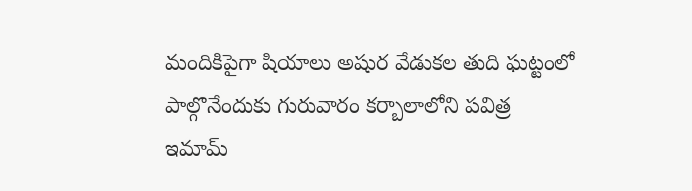మందికిపైగా షియాలు అషుర వేడుకల తుది ఘట్టంలో పాల్గొనేందుకు గురువారం కర్బాలాలోని పవిత్ర ఇమామ్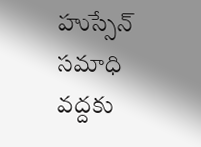హుస్సేన్ సమాధి వద్దకు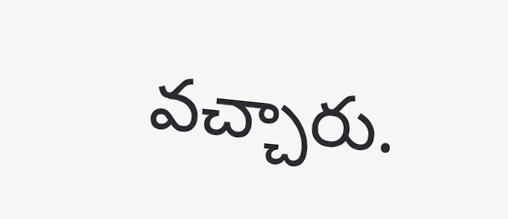వచ్చారు.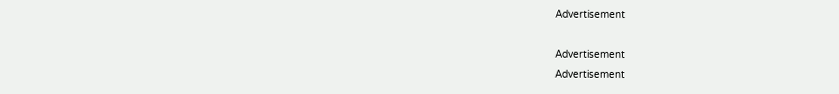Advertisement

Advertisement
Advertisement